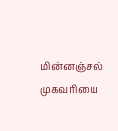மின்னஞ்சல் முகவரியை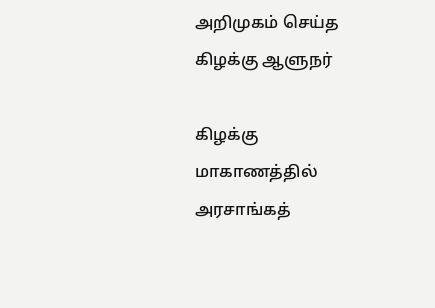அறிமுகம் செய்த கிழக்கு ஆளுநர்

கிழக்கு மாகாணத்தில் அரசாங்கத்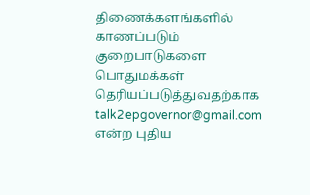திணைக்களங்களில் காணப்படும் குறைபாடுகளை பொதுமக்கள் தெரியப்படுத்துவதற்காக  talk2epgovernor@gmail.com  என்ற புதிய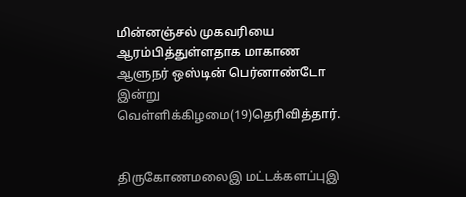மின்னஞ்சல் முகவரியை ஆரம்பித்துள்ளதாக மாகாண ஆளுநர் ஒஸ்டின் பெர்னாண்டோ இன்று வெள்ளிக்கிழமை(19)தெரிவித்தார்.


திருகோணமலைஇ மட்டக்களப்புஇ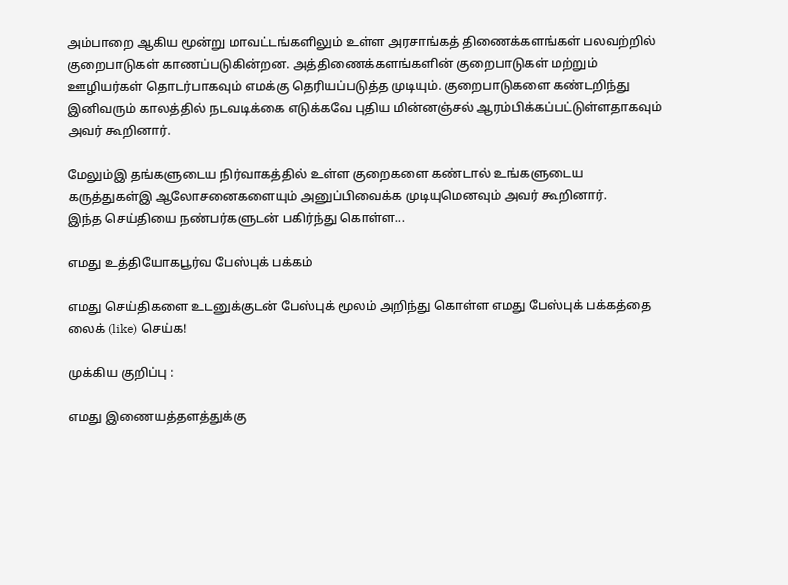அம்பாறை ஆகிய மூன்று மாவட்டங்களிலும் உள்ள அரசாங்கத் திணைக்களங்கள் பலவற்றில் குறைபாடுகள் காணப்படுகின்றன. அத்திணைக்களங்களின் குறைபாடுகள் மற்றும் ஊழியர்கள் தொடர்பாகவும் எமக்கு தெரியப்படுத்த முடியும். குறைபாடுகளை கண்டறிந்து இனிவரும் காலத்தில் நடவடிக்கை எடுக்கவே புதிய மின்னஞ்சல் ஆரம்பிக்கப்பட்டுள்ளதாகவும் அவர் கூறினார்.

மேலும்இ தங்களுடைய நிர்வாகத்தில் உள்ள குறைகளை கண்டால் உங்களுடைய கருத்துகள்இ ஆலோசனைகளையும் அனுப்பிவைக்க முடியுமெனவும் அவர் கூறினார்.
இந்த செய்தியை நண்பர்களுடன் பகிர்ந்து கொள்ள...

எமது உத்தியோகபூர்வ பேஸ்புக் பக்கம்

எமது செய்திகளை உடனுக்குடன் பேஸ்புக் மூலம் அறிந்து கொள்ள எமது பேஸ்புக் பக்கத்தை லைக் (like) செய்க!

முக்கிய குறிப்பு :

எமது இணையத்தளத்துக்கு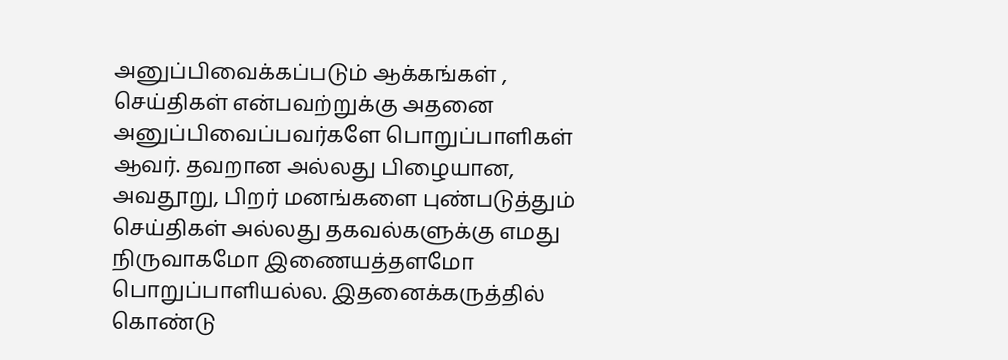அனுப்பிவைக்கப்படும் ஆக்கங்கள் , செய்திகள் என்பவற்றுக்கு அதனை அனுப்பிவைப்பவர்களே பொறுப்பாளிகள் ஆவர். தவறான அல்லது பிழையான, அவதூறு, பிறர் மனங்களை புண்படுத்தும் செய்திகள் அல்லது தகவல்களுக்கு எமது நிருவாகமோ இணையத்தளமோ பொறுப்பாளியல்ல. இதனைக்கருத்தில் கொண்டு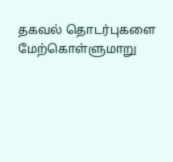தகவல் தொடர்புகளை மேற்கொள்ளுமாறு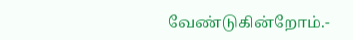வேண்டுகின்றோம்.-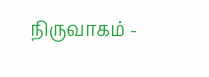நிருவாகம் -